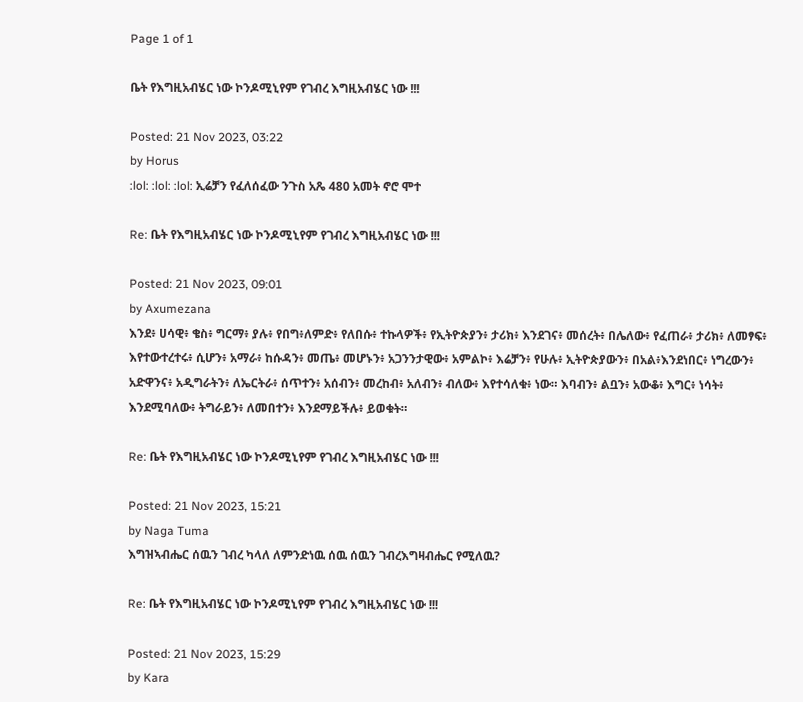Page 1 of 1

ቤት የእግዚአብሄር ነው ኮንዶሚኒየም የገብረ እግዚአብሄር ነው !!!

Posted: 21 Nov 2023, 03:22
by Horus
:lol: :lol: :lol: ኢሬቻን የፈለሰፈው ንጉስ አጼ 480 አመት ኖሮ ሞተ

Re: ቤት የእግዚአብሄር ነው ኮንዶሚኒየም የገብረ እግዚአብሄር ነው !!!

Posted: 21 Nov 2023, 09:01
by Axumezana
እንደ፥ ሀሳዊ፥ ቄስ፥ ግርማ፥ ያሉ፥ የበግ፥ለምድ፥ የለበሱ፥ ተኩላዎች፥ የኢትዮጵያን፥ ታሪክ፥ እንደገና፥ መሰረት፥ በሌለው፥ የፈጠራ፥ ታሪክ፥ ለመፃፍ፥ እየተውተረተሩ፥ ሲሆን፥ አማራ፥ ከሱዳን፥ መጤ፥ መሆኑን፥ አጋንንታዊው፥ አምልኮ፥ እሬቻን፥ የሁሉ፥ ኢትዮጵያውን፥ በአል፥እንደነበር፥ ነግረውን፥ አድዋንና፥ አዲግራትን፥ ለኤርትራ፥ ሰጥተን፥ አሰብን፥ መረከብ፥ አለብን፥ ብለው፥ እየተሳለቁ፥ ነው። እባብን፥ ልቧን፥ አውቆ፥ እግር፥ ነሳት፥ እንደሚባለው፥ ትግራይን፥ ለመበተን፥ እንደማይችሉ፥ ይወቁት።

Re: ቤት የእግዚአብሄር ነው ኮንዶሚኒየም የገብረ እግዚአብሄር ነው !!!

Posted: 21 Nov 2023, 15:21
by Naga Tuma
እግዝኣብሔር ሰዉን ገብረ ካላለ ለምንድነዉ ሰዉ ሰዉን ገብረእግዛብሔር የሚለዉ?

Re: ቤት የእግዚአብሄር ነው ኮንዶሚኒየም የገብረ እግዚአብሄር ነው !!!

Posted: 21 Nov 2023, 15:29
by Kara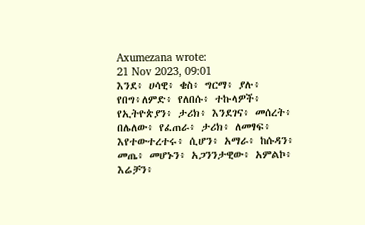Axumezana wrote:
21 Nov 2023, 09:01
እንደ፥ ሀሳዊ፥ ቄስ፥ ግርማ፥ ያሉ፥ የበግ፥ለምድ፥ የለበሱ፥ ተኩላዎች፥ የኢትዮጵያን፥ ታሪክ፥ እንደገና፥ መሰረት፥ በሌለው፥ የፈጠራ፥ ታሪክ፥ ለመፃፍ፥ እየተውተረተሩ፥ ሲሆን፥ አማራ፥ ከሱዳን፥ መጤ፥ መሆኑን፥ አጋንንታዊው፥ አምልኮ፥ እሬቻን፥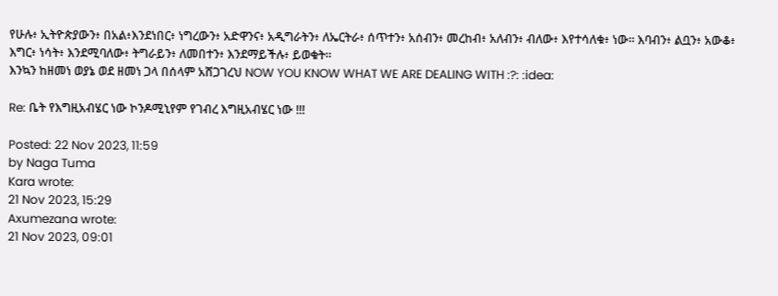የሁሉ፥ ኢትዮጵያውን፥ በአል፥እንደነበር፥ ነግረውን፥ አድዋንና፥ አዲግራትን፥ ለኤርትራ፥ ሰጥተን፥ አሰብን፥ መረከብ፥ አለብን፥ ብለው፥ እየተሳለቁ፥ ነው። እባብን፥ ልቧን፥ አውቆ፥ እግር፥ ነሳት፥ እንደሚባለው፥ ትግራይን፥ ለመበተን፥ እንደማይችሉ፥ ይወቁት።
እንኳን ከዘመነ ወያኔ ወደ ዘመነ ጋላ በሰላም አሸጋገረህ NOW YOU KNOW WHAT WE ARE DEALING WITH :?: :idea:

Re: ቤት የእግዚአብሄር ነው ኮንዶሚኒየም የገብረ እግዚአብሄር ነው !!!

Posted: 22 Nov 2023, 11:59
by Naga Tuma
Kara wrote:
21 Nov 2023, 15:29
Axumezana wrote:
21 Nov 2023, 09:01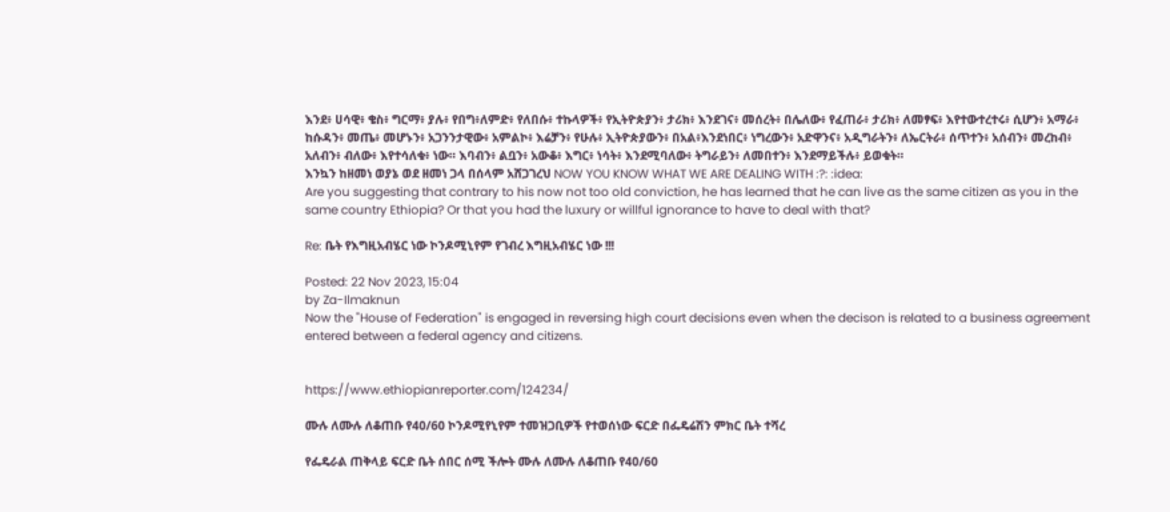እንደ፥ ሀሳዊ፥ ቄስ፥ ግርማ፥ ያሉ፥ የበግ፥ለምድ፥ የለበሱ፥ ተኩላዎች፥ የኢትዮጵያን፥ ታሪክ፥ እንደገና፥ መሰረት፥ በሌለው፥ የፈጠራ፥ ታሪክ፥ ለመፃፍ፥ እየተውተረተሩ፥ ሲሆን፥ አማራ፥ ከሱዳን፥ መጤ፥ መሆኑን፥ አጋንንታዊው፥ አምልኮ፥ እሬቻን፥ የሁሉ፥ ኢትዮጵያውን፥ በአል፥እንደነበር፥ ነግረውን፥ አድዋንና፥ አዲግራትን፥ ለኤርትራ፥ ሰጥተን፥ አሰብን፥ መረከብ፥ አለብን፥ ብለው፥ እየተሳለቁ፥ ነው። እባብን፥ ልቧን፥ አውቆ፥ እግር፥ ነሳት፥ እንደሚባለው፥ ትግራይን፥ ለመበተን፥ እንደማይችሉ፥ ይወቁት።
እንኳን ከዘመነ ወያኔ ወደ ዘመነ ጋላ በሰላም አሸጋገረህ NOW YOU KNOW WHAT WE ARE DEALING WITH :?: :idea:
Are you suggesting that contrary to his now not too old conviction, he has learned that he can live as the same citizen as you in the same country Ethiopia? Or that you had the luxury or willful ignorance to have to deal with that?

Re: ቤት የእግዚአብሄር ነው ኮንዶሚኒየም የገብረ እግዚአብሄር ነው !!!

Posted: 22 Nov 2023, 15:04
by Za-Ilmaknun
Now the "House of Federation" is engaged in reversing high court decisions even when the decison is related to a business agreement entered between a federal agency and citizens.


https://www.ethiopianreporter.com/124234/

ሙሉ ለሙሉ ለቆጠቡ የ40/60 ኮንዶሚየኒየም ተመዝጋቢዎች የተወሰነው ፍርድ በፌዴሬሽን ምክር ቤት ተሻረ

የፌዴራል ጠቅላይ ፍርድ ቤት ሰበር ሰሚ ችሎት ሙሉ ለሙሉ ለቆጠቡ የ40/60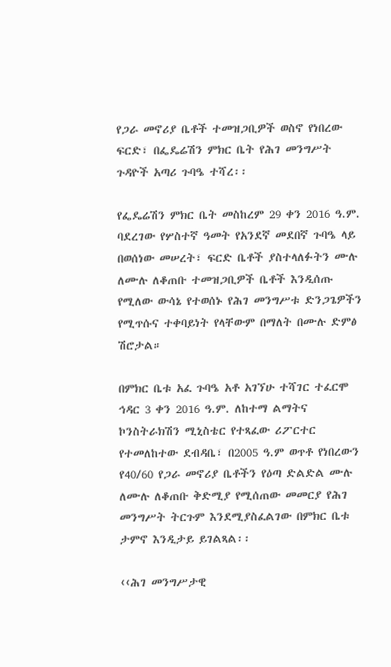የጋራ መኖሪያ ቤቶች ተመዝጋቢዎች ወስኖ የነበረው ፍርድ፣ በፌዴሬሽን ምክር ቤት የሕገ መንግሥት ጉዳዮች አጣሪ ጉባዔ ተሻረ፡፡

የፌዴሬሽን ምክር ቤት መስከረም 29 ቀን 2016 ዓ.ም. ባደረገው የሦስተኛ ዓመት የአንደኛ መደበኛ ጉባዔ ላይ በወሰነው መሠረት፣ ፍርድ ቤቶች ያስተላለፉትን ሙሉ ለሙሉ ለቆጠቡ ተመዝጋቢዎች ቤቶች እንዲሰጡ የሚለው ውሳኔ የተወሰኑ የሕገ መንግሥቱ ድንጋጌዎችን የሚጥሱና ተቀባይነት የላቸውም በማለት በሙሉ ድምፅ ሽሮታል።

በምክር ቤቱ አፈ ጉባዔ አቶ አገኘሁ ተሻገር ተፈርሞ ኅዳር 3 ቀን 2016 ዓ.ም. ለከተማ ልማትና ኮንስትራክሽን ሚኒስቴር የተጻፈው ሪፖርተር የተመለከተው ደብዳቤ፣ በ2005 ዓ.ም ወጥቶ የነበረውን የ40/60 የጋራ መኖሪያ ቤቶችን የዕጣ ድልድል ሙሉ ለሙሉ ለቆጠቡ ቅድሚያ የሚሰጠው መመርያ የሕገ መንግሥት ትርጉም እንደሚያስፈልገው በምክር ቤቱ ታምኖ እንዲታይ ይገልጻል፡፡

‹‹ሕገ መንግሥታዊ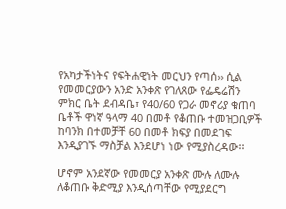የአካታችነትና የፍትሐዊነት መርህን የጣሰ›› ሲል የመመርያውን አንድ አንቀጽ የገለጸው የፌዴሬሽን ምክር ቤት ደብዳቤ፣ የ40/60 የጋራ መኖሪያ ቁጠባ ቤቶች ዋነኛ ዓላማ 40 በመቶ የቆጠቡ ተመዝጋቢዎች ከባንክ በተመቻቸ 60 በመቶ ክፍያ በመደገፍ እንዲያገኙ ማስቻል እንደሆነ ነው የሚያስረዳው፡፡

ሆኖም አንደኛው የመመርያ አንቀጽ ሙሉ ለሙሉ ለቆጠቡ ቅድሚያ እንዲሰጣቸው የሚያደርግ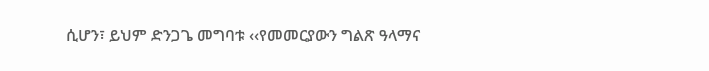ሲሆን፣ ይህም ድንጋጌ መግባቱ ‹‹የመመርያውን ግልጽ ዓላማና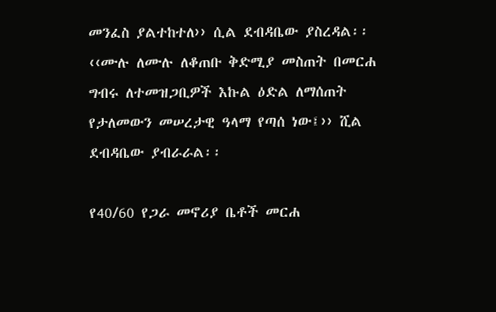መንፈስ ያልተከተለ›› ሲል ደብዳቤው ያስረዳል፡፡ ‹‹ሙሉ ለሙሉ ለቆጠቡ ቅድሚያ መስጠት በመርሐ ግብሩ ለተመዝጋቢዎች እኩል ዕድል ለማሰጠት የታለመውን መሠረታዊ ዓላማ የጣሰ ነው፤›› ሺል ደብዳቤው ያብራራል፡፡

የ40/60 የጋራ መኖሪያ ቤቶች መርሐ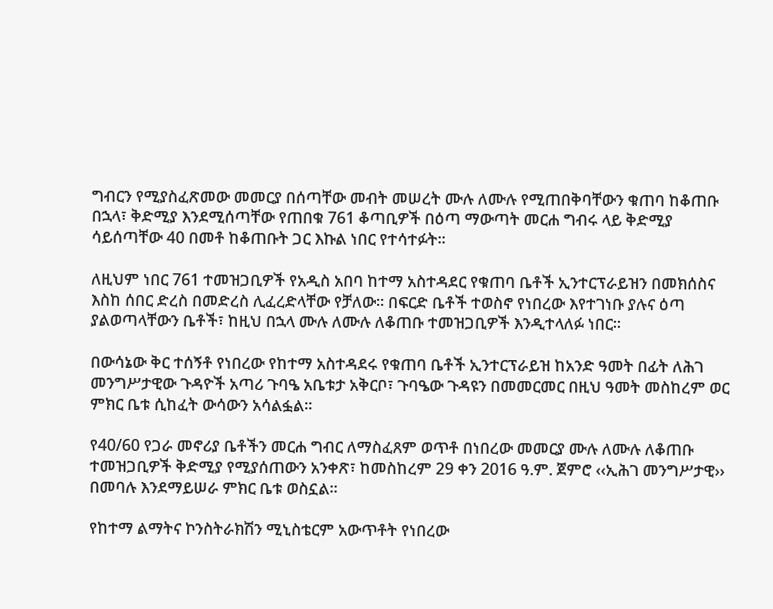ግብርን የሚያስፈጽመው መመርያ በሰጣቸው መብት መሠረት ሙሉ ለሙሉ የሚጠበቅባቸውን ቁጠባ ከቆጠቡ በኋላ፣ ቅድሚያ እንደሚሰጣቸው የጠበቁ 761 ቆጣቢዎች በዕጣ ማውጣት መርሐ ግብሩ ላይ ቅድሚያ ሳይሰጣቸው 40 በመቶ ከቆጠቡት ጋር እኩል ነበር የተሳተፉት፡፡

ለዚህም ነበር 761 ተመዝጋቢዎች የአዲስ አበባ ከተማ አስተዳደር የቁጠባ ቤቶች ኢንተርፕራይዝን በመክሰስና እስከ ሰበር ድረስ በመድረስ ሊፈረድላቸው የቻለው፡፡ በፍርድ ቤቶች ተወስኖ የነበረው እየተገነቡ ያሉና ዕጣ ያልወጣላቸውን ቤቶች፣ ከዚህ በኋላ ሙሉ ለሙሉ ለቆጠቡ ተመዝጋቢዎች እንዲተላለፉ ነበር፡፡

በውሳኔው ቅር ተሰኝቶ የነበረው የከተማ አስተዳደሩ የቁጠባ ቤቶች ኢንተርፕራይዝ ከአንድ ዓመት በፊት ለሕገ መንግሥታዊው ጉዳዮች አጣሪ ጉባዔ አቤቱታ አቅርቦ፣ ጉባዔው ጉዳዩን በመመርመር በዚህ ዓመት መስከረም ወር ምክር ቤቱ ሲከፈት ውሳውን አሳልፏል፡፡

የ40/60 የጋራ መኖሪያ ቤቶችን መርሐ ግብር ለማስፈጸም ወጥቶ በነበረው መመርያ ሙሉ ለሙሉ ለቆጠቡ ተመዝጋቢዎች ቅድሚያ የሚያሰጠውን አንቀጽ፣ ከመስከረም 29 ቀን 2016 ዓ.ም. ጀምሮ ‹‹ኢሕገ መንግሥታዊ›› በመባሉ እንደማይሠራ ምክር ቤቱ ወስኗል፡፡

የከተማ ልማትና ኮንስትራክሽን ሚኒስቴርም አውጥቶት የነበረው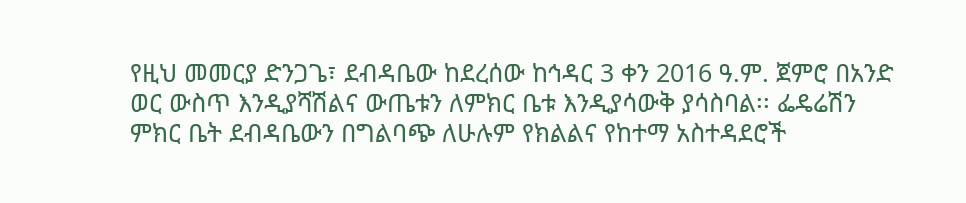የዚህ መመርያ ድንጋጌ፣ ደብዳቤው ከደረሰው ከኅዳር 3 ቀን 2016 ዓ.ም. ጀምሮ በአንድ ወር ውስጥ እንዲያሻሽልና ውጤቱን ለምክር ቤቱ እንዲያሳውቅ ያሳስባል፡፡ ፌዴሬሽን ምክር ቤት ደብዳቤውን በግልባጭ ለሁሉም የክልልና የከተማ አስተዳደሮች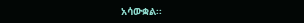አሳውቋል፡፡